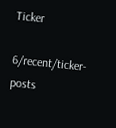Ticker

6/recent/ticker-posts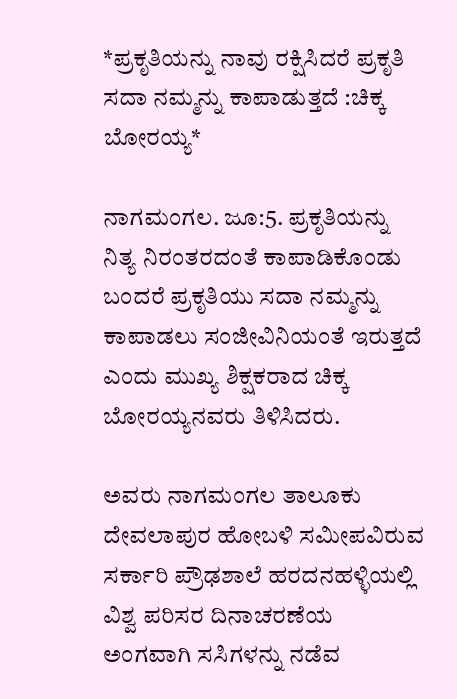*ಪ್ರಕೃತಿಯನ್ನು ನಾವು ರಕ್ಷಿಸಿದರೆ ಪ್ರಕೃತಿ ಸದಾ ನಮ್ಮನ್ನು ಕಾಪಾಡುತ್ತದೆ :ಚಿಕ್ಕ ಬೋರಯ್ಯ*

ನಾಗಮಂಗಲ. ಜೂ:5. ಪ್ರಕೃತಿಯನ್ನು ನಿತ್ಯ ನಿರಂತರದಂತೆ ಕಾಪಾಡಿಕೊಂಡು ಬಂದರೆ ಪ್ರಕೃತಿಯು ಸದಾ ನಮ್ಮನ್ನು ಕಾಪಾಡಲು ಸಂಜೀವಿನಿಯಂತೆ ಇರುತ್ತದೆ ಎಂದು ಮುಖ್ಯ ಶಿಕ್ಷಕರಾದ ಚಿಕ್ಕ ಬೋರಯ್ಯನವರು ತಿಳಿಸಿದರು.

ಅವರು ನಾಗಮಂಗಲ ತಾಲೂಕು ದೇವಲಾಪುರ ಹೋಬಳಿ ಸಮೀಪವಿರುವ ಸರ್ಕಾರಿ ಪ್ರೌಢಶಾಲೆ ಹರದನಹಳ್ಳಿಯಲ್ಲಿ ವಿಶ್ವ ಪರಿಸರ ದಿನಾಚರಣೆಯ ಅಂಗವಾಗಿ ಸಸಿಗಳನ್ನು ನಡೆವ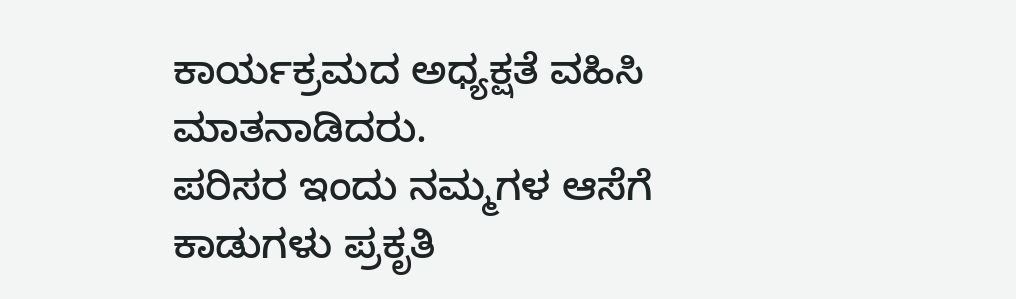ಕಾರ್ಯಕ್ರಮದ ಅಧ್ಯಕ್ಷತೆ ವಹಿಸಿ ಮಾತನಾಡಿದರು.
ಪರಿಸರ ಇಂದು ನಮ್ಮಗಳ ಆಸೆಗೆ ಕಾಡುಗಳು ಪ್ರಕೃತಿ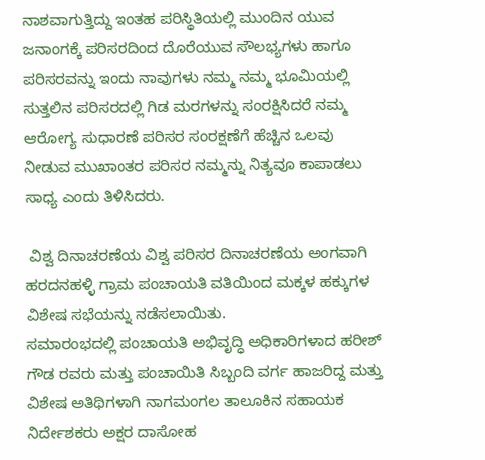ನಾಶವಾಗುತ್ತಿದ್ದು ಇಂತಹ ಪರಿಸ್ಥಿತಿಯಲ್ಲಿ ಮುಂದಿನ ಯುವ ಜನಾಂಗಕ್ಕೆ ಪರಿಸರದಿಂದ ದೊರೆಯುವ ಸೌಲಭ್ಯಗಳು ಹಾಗೂ ಪರಿಸರವನ್ನು ಇಂದು ನಾವುಗಳು ನಮ್ಮ ನಮ್ಮ ಭೂಮಿಯಲ್ಲಿ ಸುತ್ತಲಿನ ಪರಿಸರದಲ್ಲಿ ಗಿಡ ಮರಗಳನ್ನು ಸಂರಕ್ಷಿಸಿದರೆ ನಮ್ಮ ಆರೋಗ್ಯ ಸುಧಾರಣೆ ಪರಿಸರ ಸಂರಕ್ಷಣೆಗೆ ಹೆಚ್ಚಿನ ಒಲವು ನೀಡುವ ಮುಖಾಂತರ ಪರಿಸರ ನಮ್ಮನ್ನು ನಿತ್ಯವೂ ಕಾಪಾಡಲು ಸಾಧ್ಯ ಎಂದು ತಿಳಿಸಿದರು.

 ವಿಶ್ವ ದಿನಾಚರಣೆಯ ವಿಶ್ವ ಪರಿಸರ ದಿನಾಚರಣೆಯ ಅಂಗವಾಗಿ ಹರದನಹಳ್ಳಿ ಗ್ರಾಮ ಪಂಚಾಯತಿ ವತಿಯಿಂದ ಮಕ್ಕಳ ಹಕ್ಕುಗಳ ವಿಶೇಷ ಸಭೆಯನ್ನು ನಡೆಸಲಾಯಿತು.
ಸಮಾರಂಭದಲ್ಲಿ ಪಂಚಾಯತಿ ಅಭಿವೃದ್ಧಿ ಅಧಿಕಾರಿಗಳಾದ ಹರೀಶ್ ಗೌಡ ರವರು ಮತ್ತು ಪಂಚಾಯಿತಿ ಸಿಬ್ಬಂದಿ ವರ್ಗ ಹಾಜರಿದ್ದ ಮತ್ತು ವಿಶೇಷ ಅತಿಥಿಗಳಾಗಿ ನಾಗಮಂಗಲ ತಾಲೂಕಿನ ಸಹಾಯಕ ನಿರ್ದೇಶಕರು ಅಕ್ಷರ ದಾಸೋಹ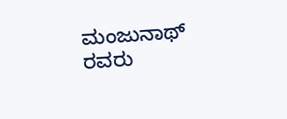ಮಂಜುನಾಥ್ ರವರು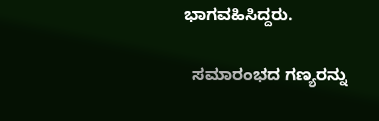ಭಾಗವಹಿಸಿದ್ದರು.

  ಸಮಾರಂಭದ ಗಣ್ಯರನ್ನು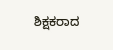ಶಿಕ್ಷಕರಾದ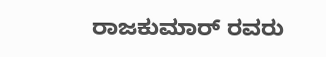ರಾಜಕುಮಾರ್ ರವರು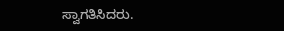ಸ್ವಾಗತಿಸಿದರು.